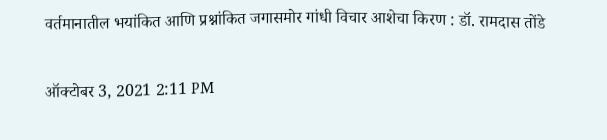वर्तमानातील भयांकित आणि प्रश्नांकित जगासमोर गांधी विचार आशेचा किरण : डॉ. रामदास तोंडे

ऑक्टोबर 3, 2021 2:11 PM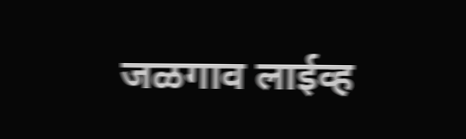जळगाव लाईव्ह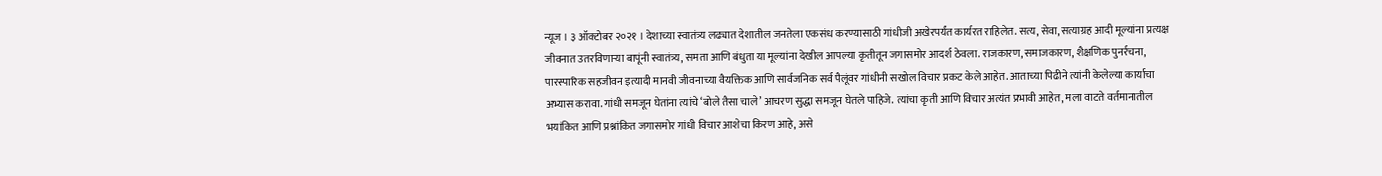न्यूज । ३ ऑक्टोबर २०२१ । देशाच्या स्वातंत्र्य लढ्यात देशातील जनतेला एकसंध करण्यासाठी गांधीजी अखेरपर्यंत कार्यरत राहिलेत. सत्य, सेवा, सत्याग्रह आदी मूल्यांना प्रत्यक्ष जीवनात उतरविणाऱ्या बापूंनी स्वातंत्र्य, समता आणि बंधुता या मूल्यांना देखील आपल्या कृतीतून जगासमोर आदर्श ठेवला. राजकारण, समाजकारण, शैक्षणिक पुनर्रचना, पारस्पारिक सहजीवन इत्यादी मानवी जीवनाच्या वैयक्तिक आणि सार्वजनिक सर्व पैलूंवर गांधीनी सखोल विचार प्रकट केले आहेत. आताच्या पिढीने त्यांनी केलेल्या कार्याचा अभ्यास करावा. गांधी समजून घेतांना त्यांचे ‘बोले तैसा चाले’ आचरण सुद्धा समजून घेतले पाहिजे. त्यांचा कृती आणि विचार अत्यंत प्रभावी आहेत, मला वाटते वर्तमानातील भयांकित आणि प्रश्नांकित जगासमोर गांधी विचार आशेचा किरण आहे, असे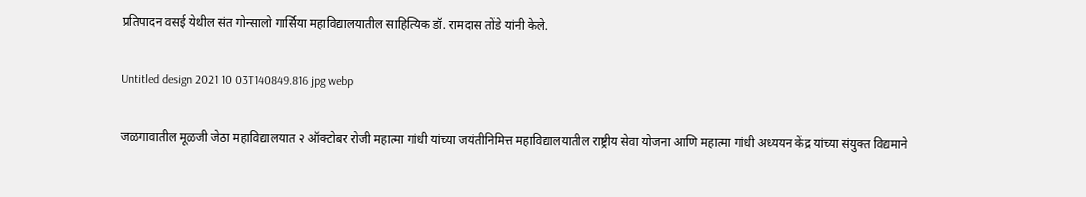प्रतिपादन वसई येथील संत गोन्सालो गार्सिया महाविद्यालयातील साहित्यिक डॉ. रामदास तोंडे यांनी केले.

Untitled design 2021 10 03T140849.816 jpg webp

जळगावातील मूळजी जेठा महाविद्यालयात २ ऑक्टोबर रोजी महात्मा गांधी यांच्या जयंतीनिमित्त महाविद्यालयातील राष्ट्रीय सेवा योजना आणि महात्मा गांधी अध्ययन केंद्र यांच्या संयुक्त विद्यमाने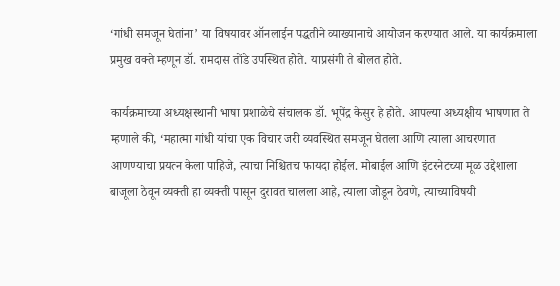‘गांधी समजून घेतांना’ या विषयावर ऑनलाईन पद्धतीने व्याख्यानाचे आयोजन करण्यात आले. या कार्यक्रमाला प्रमुख वक्ते म्हणून डॉ. रामदास तोंडे उपस्थित होते. याप्रसंगी ते बोलत होते.

कार्यक्रमाच्या अध्यक्षस्थानी भाषा प्रशाळेचे संचालक डॉ. भूपेंद्र केसुर हे होते. आपल्या अध्यक्षीय भाषणात ते म्हणाले की, ‘महात्मा गांधी यांचा एक विचार जरी व्यवस्थित समजून घेतला आणि त्याला आचरणात आणण्याचा प्रयत्न केला पाहिजे, त्याचा निश्चितच फायदा होईल. मोबाईल आणि इंटरनेटच्या मूळ उद्देशाला बाजूला ठेवून व्यक्ती हा व्यक्ती पासून दुरावत चालला आहे, त्याला जोडून ठेवणे, त्याच्याविषयी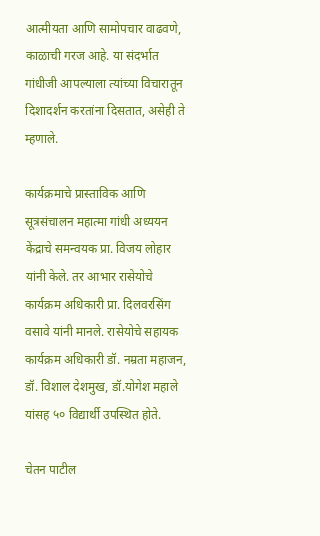आत्मीयता आणि सामोपचार वाढवणे, काळाची गरज आहे. या संदर्भात गांधीजी आपल्याला त्यांच्या विचारातून दिशादर्शन करतांना दिसतात, असेही ते म्हणाले.

कार्यक्रमाचे प्रास्ताविक आणि सूत्रसंचालन महात्मा गांधी अध्ययन केंद्राचे समन्वयक प्रा. विजय लोहार यांनी केले. तर आभार रासेयोचे कार्यक्रम अधिकारी प्रा. दिलवरसिंग वसावे यांनी मानले. रासेयोचे सहायक कार्यक्रम अधिकारी डॉ. नम्रता महाजन, डॉ. विशाल देशमुख, डॉ.योगेश महाले यांसह ५० विद्यार्थी उपस्थित होते.

चेतन पाटील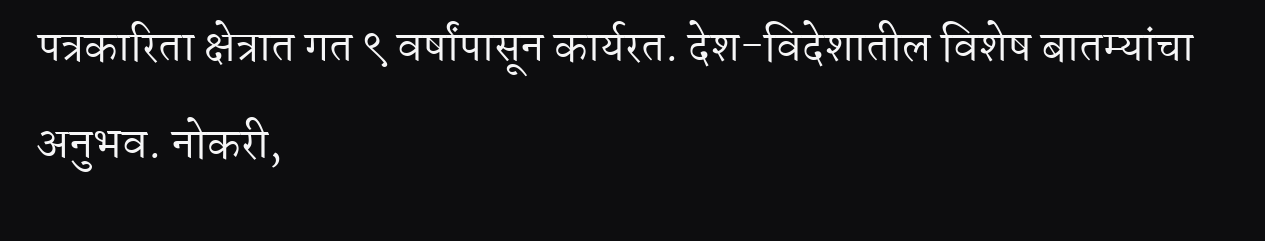पत्रकारिता क्षेत्रात गत ९ वर्षांपासून कार्यरत. देश-विदेशातील विशेष बातम्यांचा अनुभव. नोकरी,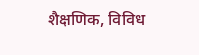शैक्षणिक, विविध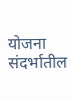योजना संदर्भातील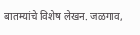बातम्यांचे विशेष लेखन. जळगाव,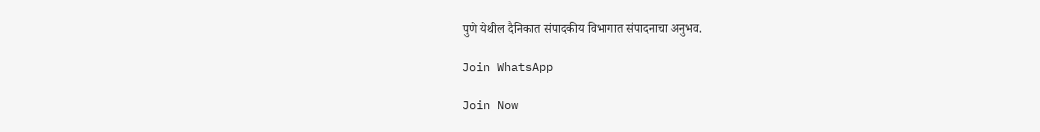पुणे येथील दैनिकात संपादकीय विभागात संपादनाचा अनुभव.

Join WhatsApp

Join Now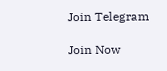Join Telegram

Join Now